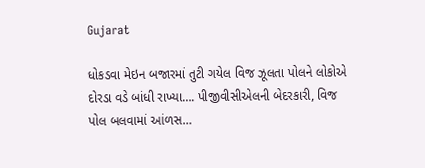Gujarat

ધોકડવા મેઇન બજારમાં તુટી ગયેલ વિજ ઝૂલતા પોલને લોકોએ દોરડા વડે બાંધી રાખ્યા…. પીજીવીસીએલની બેદરકારી, વિજ પોલ બલવામાં આંળસ…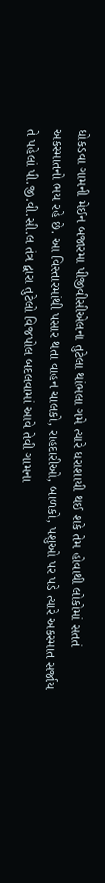ધોકડવા ગામની મેઈન બજારમા પીજીવીસીએલના તુટેલા થાંભલા ગમે ત્યારે ધરાશાયી થઈ શકે તેમ હોવાથી લોકોમાં સતતં
અકસ્માતનો ભય રહે છે. આ વિસ્તારમાંથી પસાર થતા વાહન ચાલકો, રાહદારીઓ, બાળકો, પશુઓ પર પડે ત્યારે અકસ્માત સર્જાય
તે પહેલાં પી.જી.વી.સી.લ તંત્ર દ્વારા તુટેલો વિજપોલ બદલવામાં આવે તેવી ગામના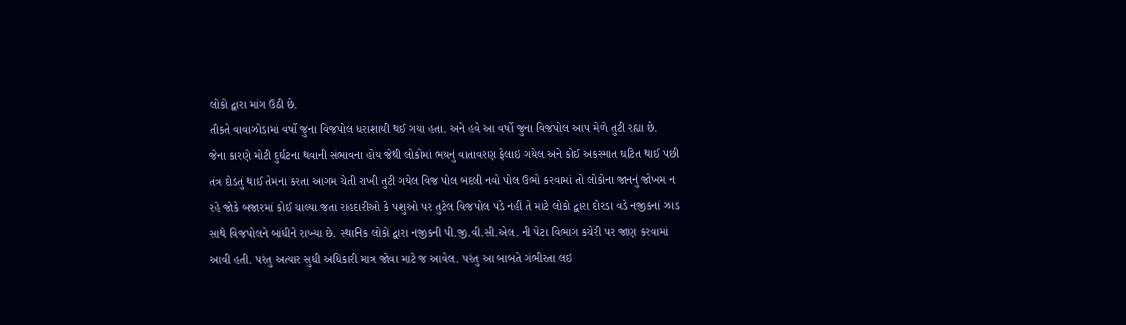લોકો દ્વારા માંગ ઉઠી છે.
તૌકતે વાવાઝોડામાં વર્ષો જુના વિજપોલ ધરાશાયી થઈ ગયા હતા. અને હવે આ વર્ષો જુના વિજપોલ આપ મેળે તુટી રહ્યા છે.
જેના કારણે મોટી દુર્ઘટના થવાની સંભાવના હોય જેથી લોકોમાં ભયનું વાતાવરણ ફેલાઇ ગયેલ અને કોઈ અકસ્માત ઘટિત થાઈ પછી
તંત્ર દોડતું થાઈ તેમના કરતા આગમ ચેતી રાખી તુટી ગયેલ વિજ પોલ બદલી નવો પોલ ઉભો કરવામાં તો લોકોના જાનનું જોખમ ન
રહે જોકે બજારમાં કોઈ ચાલ્યા જતા રાહદારીઓ કે પશુઓ પર તુટેલ વિજપોલ પડે નહીં તે માટે લોકો દ્વારા દોરડા વડે નજીકનાં ઝાડ
સાથે વિજપોલને બાંધીને રાખ્યા છે. સ્થાનિક લોકો દ્વારા નજીકની પી.જી.વી.સી.એલ. ની પેટા વિભાગ કચેરી પર જાણ કરવામાં
આવી હતી. પરંતુ અત્યાર સુધી અધિકારી માત્ર જોવા માટે જ આવેલ. પરંતુ આ બાબતે ગંભીરતા લઇ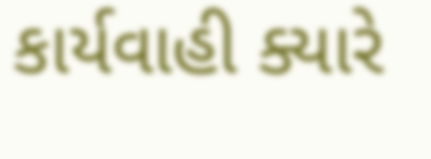કાર્યવાહી ક્યારે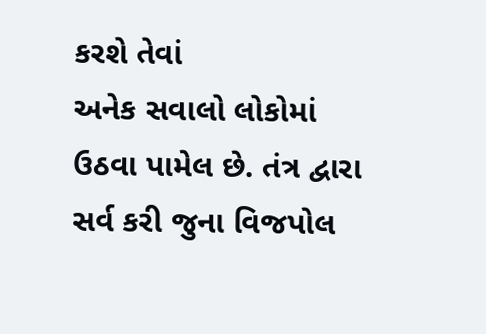કરશે તેવાં
અનેક સવાલો લોકોમાં ઉઠવા પામેલ છે. તંત્ર દ્વારા સર્વ કરી જુના વિજપોલ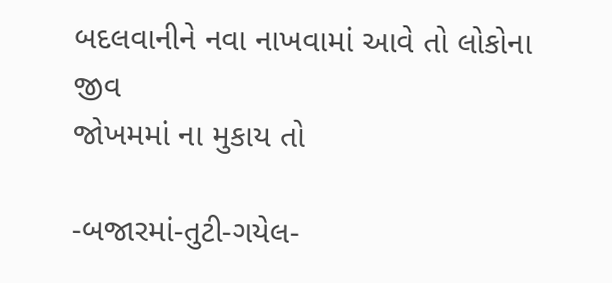બદલવાનીને નવા નાખવામાં આવે તો લોકોના જીવ
જોખમમાં ના મુકાય તો

-બજારમાં-તુટી-ગયેલ-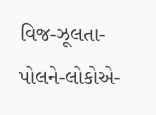વિજ-ઝૂલતા-પોલને-લોકોએ-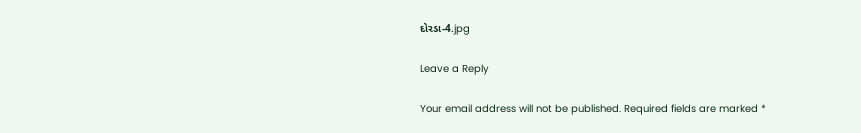દોરડા-4.jpg

Leave a Reply

Your email address will not be published. Required fields are marked *